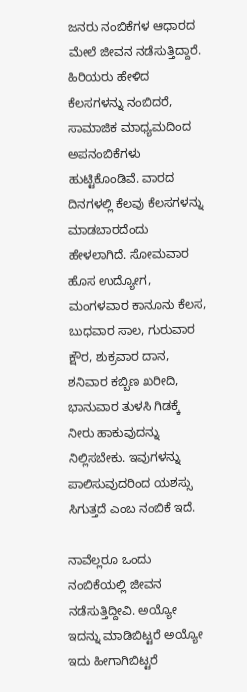ಜನರು ನಂಬಿಕೆಗಳ ಆಧಾರದ ಮೇಲೆ ಜೀವನ ನಡೆಸುತ್ತಿದ್ದಾರೆ. ಹಿರಿಯರು ಹೇಳಿದ ಕೆಲಸಗಳನ್ನು ನಂಬಿದರೆ, ಸಾಮಾಜಿಕ ಮಾಧ್ಯಮದಿಂದ ಅಪನಂಬಿಕೆಗಳು ಹುಟ್ಟಿಕೊಂಡಿವೆ. ವಾರದ ದಿನಗಳಲ್ಲಿ ಕೆಲವು ಕೆಲಸಗಳನ್ನು ಮಾಡಬಾರದೆಂದು ಹೇಳಲಾಗಿದೆ. ಸೋಮವಾರ ಹೊಸ ಉದ್ಯೋಗ, ಮಂಗಳವಾರ ಕಾನೂನು ಕೆಲಸ, ಬುಧವಾರ ಸಾಲ, ಗುರುವಾರ ಕ್ಷೌರ, ಶುಕ್ರವಾರ ದಾನ, ಶನಿವಾರ ಕಬ್ಬಿಣ ಖರೀದಿ, ಭಾನುವಾರ ತುಳಸಿ ಗಿಡಕ್ಕೆ ನೀರು ಹಾಕುವುದನ್ನು ನಿಲ್ಲಿಸಬೇಕು. ಇವುಗಳನ್ನು ಪಾಲಿಸುವುದರಿಂದ ಯಶಸ್ಸು ಸಿಗುತ್ತದೆ ಎಂಬ ನಂಬಿಕೆ ಇದೆ.

ನಾವೆಲ್ಲರೂ ಒಂದು ನಂಬಿಕೆಯಲ್ಲಿ ಜೀವನ ನಡೆಸುತ್ತಿದ್ದೀವಿ. ಅಯ್ಯೋ ಇದನ್ನು ಮಾಡಿಬಿಟ್ಟರೆ ಅಯ್ಯೋ ಇದು ಹೀಗಾಗಿಬಿಟ್ಟರೆ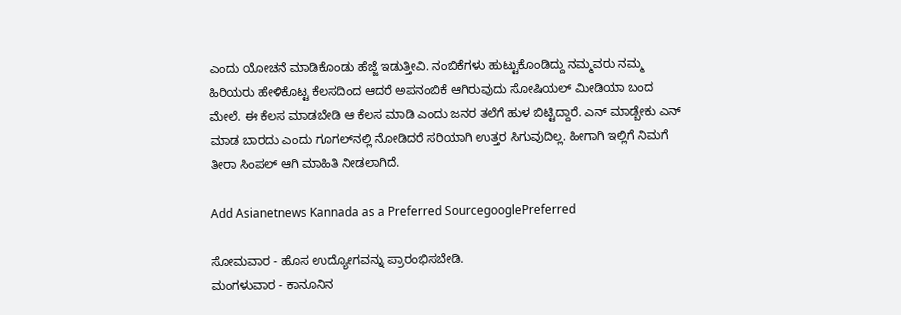ಎಂದು ಯೋಚನೆ ಮಾಡಿಕೊಂಡು ಹೆಜ್ಜೆ ಇಡುತ್ತೀವಿ. ನಂಬಿಕೆಗಳು ಹುಟ್ಟುಕೊಂಡಿದ್ದು ನಮ್ಮವರು ನಮ್ಮ ಹಿರಿಯರು ಹೇಳಿಕೊಟ್ಟ ಕೆಲಸದಿಂದ ಆದರೆ ಅಪನಂಬಿಕೆ ಆಗಿರುವುದು ಸೋಷಿಯಲ್ ಮೀಡಿಯಾ ಬಂದ ಮೇಲೆ. ಈ ಕೆಲಸ ಮಾಡಬೇಡಿ ಆ ಕೆಲಸ ಮಾಡಿ ಎಂದು ಜನರ ತಲೆಗೆ ಹುಳ ಬಿಟ್ಟಿದ್ದಾರೆ. ಎನ್ ಮಾಡ್ಬೇಕು ಎನ್ ಮಾಡ ಬಾರದು ಎಂದು ಗೂಗಲ್‌ನಲ್ಲಿ ನೋಡಿದರೆ ಸರಿಯಾಗಿ ಉತ್ತರ ಸಿಗುವುದಿಲ್ಲ. ಹೀಗಾಗಿ ಇಲ್ಲಿಗೆ ನಿಮಗೆ ತೀರಾ ಸಿಂಪಲ್‌ ಆಗಿ ಮಾಹಿತಿ ನೀಡಲಾಗಿದೆ.

Add Asianetnews Kannada as a Preferred SourcegooglePreferred

ಸೋಮವಾರ - ಹೊಸ ಉದ್ಯೋಗವನ್ನು ಪ್ರಾರಂಭಿಸಬೇಡಿ.
ಮಂಗಳುವಾರ - ಕಾನೂನಿನ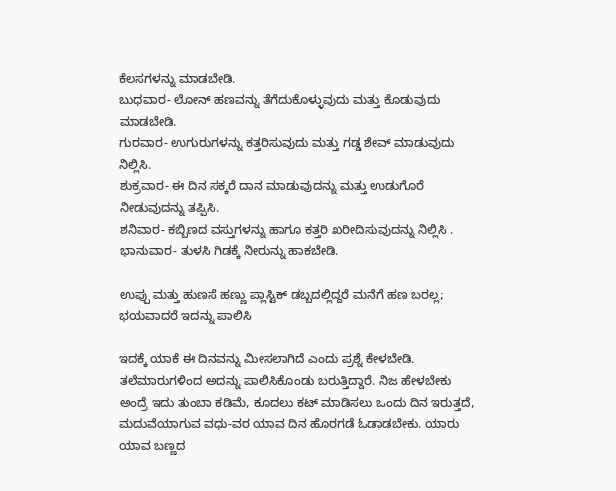ಕೆಲಸಗಳನ್ನು ಮಾಡಬೇಡಿ.
ಬುಧವಾರ- ಲೋನ್‌ ಹಣವನ್ನು ತೆಗೆದುಕೊಳ್ಳುವುದು ಮತ್ತು ಕೊಡುವುದು ಮಾಡಬೇಡಿ.
ಗುರವಾರ- ಉಗುರುಗಳನ್ನು ಕತ್ತರಿಸುವುದು ಮತ್ತು ಗಡ್ಡ ಶೇವ್ ಮಾಡುವುದು ನಿಲ್ಲಿಸಿ.
ಶುಕ್ರವಾರ- ಈ ದಿನ ಸಕ್ಕರೆ ದಾನ ಮಾಡುವುದನ್ನು ಮತ್ತು ಉಡುಗೊರೆ ನೀಡುವುದನ್ನು ತಪ್ಪಿಸಿ.
ಶನಿವಾರ- ಕಬ್ಬಿಣದ ವಸ್ತುಗಳನ್ನು ಹಾಗೂ ಕತ್ತರಿ ಖರೀದಿಸುವುದನ್ನು ನಿಲ್ಲಿಸಿ .
ಭಾನುವಾರ- ತುಳಸಿ ಗಿಡಕ್ಕೆ ನೀರುನ್ನು ಹಾಕಬೇಡಿ.

ಉಪ್ಪು ಮತ್ತು ಹುಣಸೆ ಹಣ್ಣು ಪ್ಲಾಸ್ಟಿಕ್‌ ಡಬ್ಬದಲ್ಲಿದ್ದರೆ ಮನೆಗೆ ಹಣ ಬರಲ್ಲ; ಭಯವಾದರೆ ಇದನ್ನು ಪಾಲಿಸಿ

ಇದಕ್ಕೆ ಯಾಕೆ ಈ ದಿನವನ್ನು ಮೀಸಲಾಗಿದೆ ಎಂದು ಪ್ರಶ್ನೆ ಕೇಳಬೇಡಿ. ತಲೆಮಾರುಗಳಿಂದ ಅದನ್ನು ಪಾಲಿಸಿಕೊಂಡು ಬರುತ್ತಿದ್ದಾರೆ. ನಿಜ ಹೇಳಬೇಕು ಅಂದ್ರೆ ಇದು ತುಂಬಾ ಕಡಿಮೆ, ಕೂದಲು ಕಟ್ ಮಾಡಿಸಲು ಒಂದು ದಿನ ಇರುತ್ತದೆ, ಮದುವೆಯಾಗುವ ವಧು-ವರ ಯಾವ ದಿನ ಹೊರಗಡೆ ಓಡಾಡಬೇಕು. ಯಾರು ಯಾವ ಬಣ್ಣದ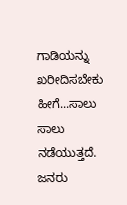ಗಾಡಿಯನ್ನು ಖರೀದಿಸಬೇಕು ಹೀಗೆ...ಸಾಲು ಸಾಲು ನಡೆಯುತ್ತದೆ. ಜನರು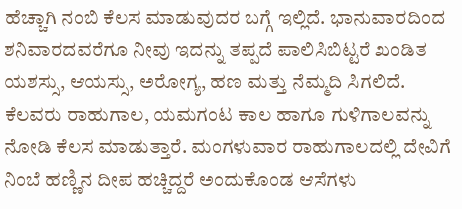ಹೆಚ್ಚಾಗಿ ನಂಬಿ ಕೆಲಸ ಮಾಡುವುದರ ಬಗ್ಗೆ ಇಲ್ಲಿದೆ. ಭಾನುವಾರದಿಂದ ಶನಿವಾರದವರೆಗೂ ನೀವು ಇದನ್ನು ತಪ್ಪದೆ ಪಾಲಿಸಿಬಿಟ್ಟರೆ ಖಂಡಿತ ಯಶಸ್ಸು, ಆಯಸ್ಸು, ಅರೋಗ್ಯ, ಹಣ ಮತ್ತು ನೆಮ್ಮದಿ ಸಿಗಲಿದೆ. ಕೆಲವರು ರಾಹುಗಾಲ, ಯಮಗಂಟ ಕಾಲ ಹಾಗೂ ಗುಳಿಗಾಲವನ್ನು ನೋಡಿ ಕೆಲಸ ಮಾಡುತ್ತಾರೆ. ಮಂಗಳುವಾರ ರಾಹುಗಾಲದಲ್ಲಿ ದೇವಿಗೆ ನಿಂಬೆ ಹಣ್ಣಿನ ದೀಪ ಹಚ್ಚಿದ್ದರೆ ಅಂದುಕೊಂಡ ಆಸೆಗಳು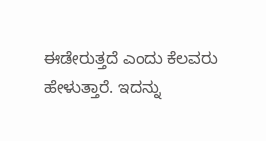ಈಡೇರುತ್ತದೆ ಎಂದು ಕೆಲವರು ಹೇಳುತ್ತಾರೆ. ಇದನ್ನು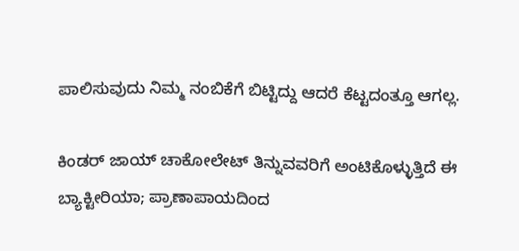ಪಾಲಿಸುವುದು ನಿಮ್ಮ ನಂಬಿಕೆಗೆ ಬಿಟ್ಟಿದ್ದು ಆದರೆ ಕೆಟ್ಟದಂತ್ತೂ ಆಗಲ್ಲ.

ಕಿಂಡರ್‌ ಜಾಯ್ ಚಾಕೋಲೇಟ್‌ ತಿನ್ನುವವರಿಗೆ ಅಂಟಿಕೊಳ್ಳುತ್ತಿದೆ ಈ ಬ್ಯಾಕ್ಟೀರಿಯಾ; ಪ್ರಾಣಾಪಾಯದಿಂದ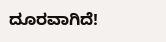ದೂರವಾಗಿದೆ!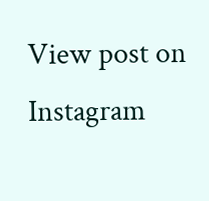View post on Instagram